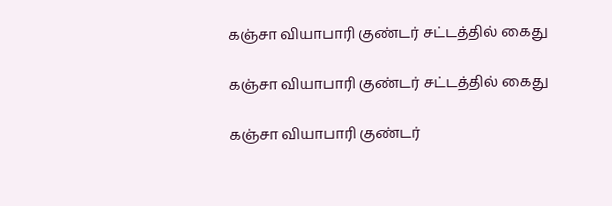கஞ்சா வியாபாரி குண்டர் சட்டத்தில் கைது

கஞ்சா வியாபாரி குண்டர் சட்டத்தில் கைது

கஞ்சா வியாபாரி குண்டர்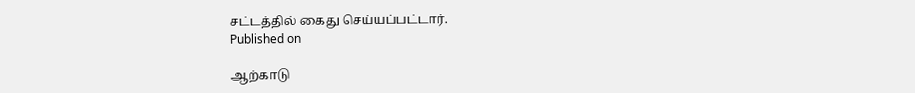சட்டத்தில் கைது செய்யப்பட்டார்.
Published on

ஆற்காடு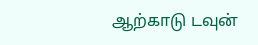ஆற்காடு டவுன்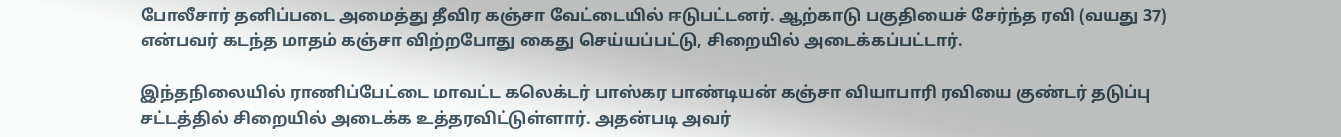போலீசார் தனிப்படை அமைத்து தீவிர கஞ்சா வேட்டையில் ஈடுபட்டனர். ஆற்காடு பகுதியைச் சேர்ந்த ரவி (வயது 37) என்பவர் கடந்த மாதம் கஞ்சா விற்றபோது கைது செய்யப்பட்டு, சிறையில் அடைக்கப்பட்டார்.

இந்தநிலையில் ராணிப்பேட்டை மாவட்ட கலெக்டர் பாஸ்கர பாண்டியன் கஞ்சா வியாபாரி ரவியை குண்டர் தடுப்பு சட்டத்தில் சிறையில் அடைக்க உத்தரவிட்டுள்ளார். அதன்படி அவர்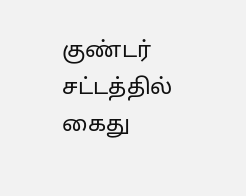குண்டர் சட்டத்தில் கைது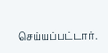செய்யப்பட்டார்.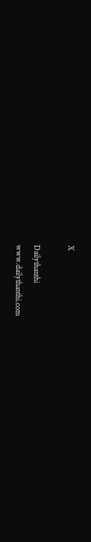X

Dailythanthi
www.dailythanthi.com